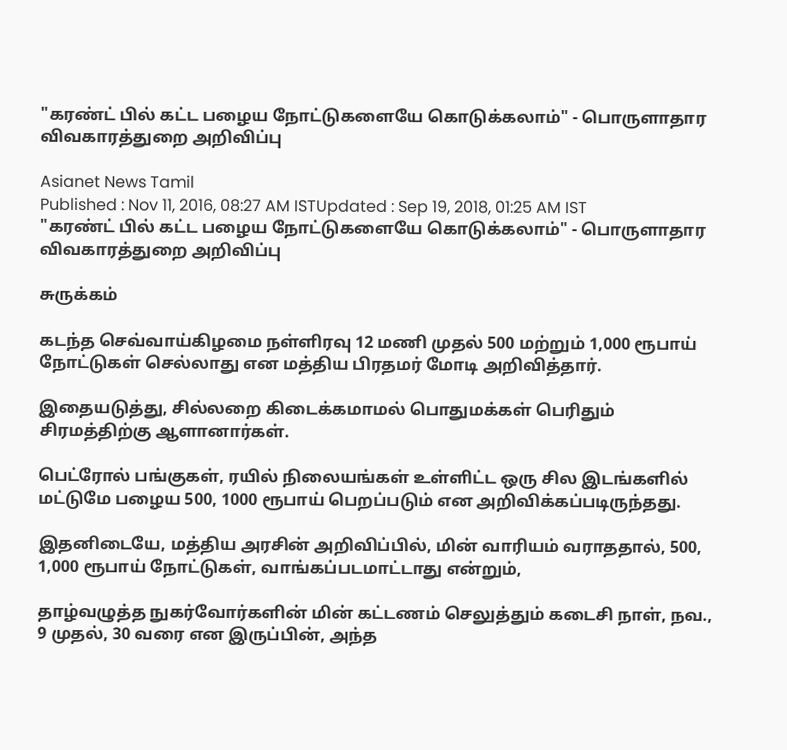"கரண்ட் பில் கட்ட பழைய நோட்டுகளையே கொடுக்கலாம்" - பொருளாதார விவகாரத்துறை அறிவிப்பு

Asianet News Tamil
Published : Nov 11, 2016, 08:27 AM ISTUpdated : Sep 19, 2018, 01:25 AM IST
"கரண்ட் பில் கட்ட பழைய நோட்டுகளையே கொடுக்கலாம்" - பொருளாதார விவகாரத்துறை அறிவிப்பு

சுருக்கம்

கடந்த செவ்வாய்கிழமை நள்ளிரவு 12 மணி முதல் 500 மற்றும் 1,000 ரூபாய் நோட்டுகள் செல்லாது என மத்திய பிரதமர் மோடி அறிவித்தார்.

இதையடுத்து, சில்லறை கிடைக்கமாமல் பொதுமக்கள் பெரிதும் சிரமத்திற்கு ஆளானார்கள்.

பெட்ரோல் பங்குகள், ரயில் நிலையங்கள் உள்ளிட்ட ஒரு சில இடங்களில் மட்டுமே பழைய 500, 1000 ரூபாய் பெறப்படும் என அறிவிக்கப்படிருந்தது.

இதனிடையே, மத்திய அரசின் அறிவிப்பில், மின் வாரியம் வராததால், 500, 1,000 ரூபாய் நோட்டுகள், வாங்கப்படமாட்டாது என்றும்,

தாழ்வழுத்த நுகர்வோர்களின் மின் கட்டணம் செலுத்தும் கடைசி நாள், நவ., 9 முதல், 30 வரை என இருப்பின், அந்த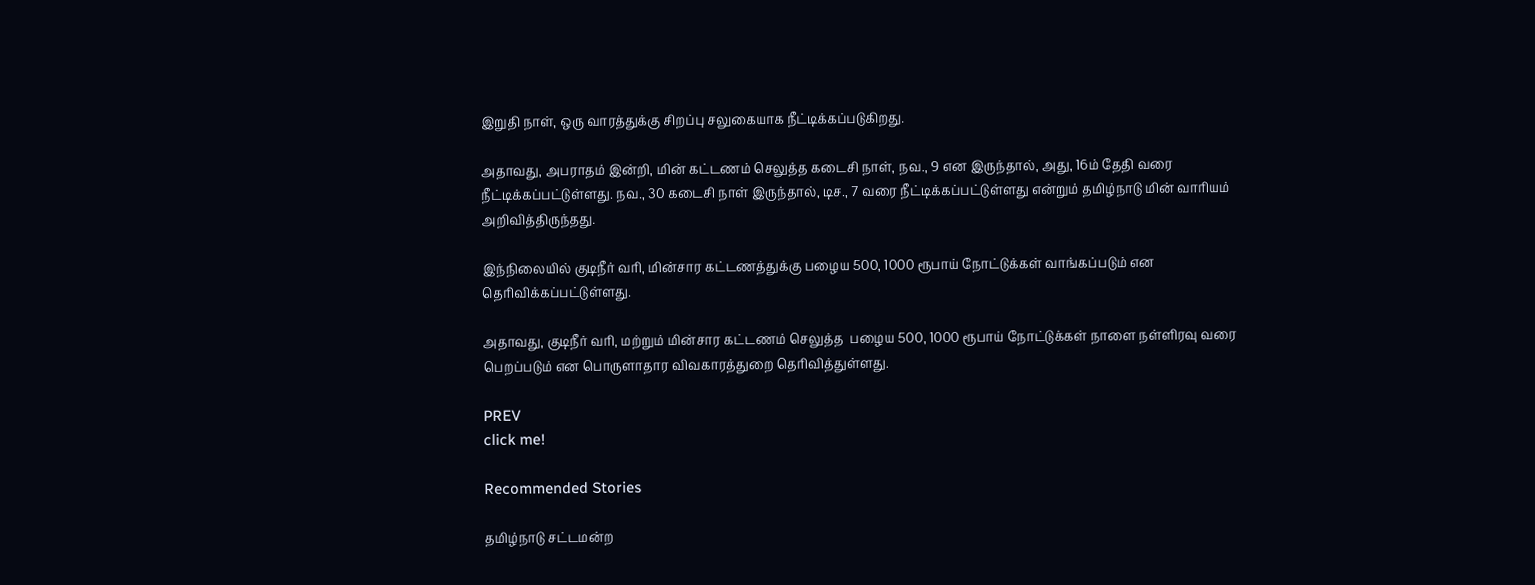இறுதி நாள், ஒரு வாரத்துக்கு சிறப்பு சலுகையாக நீட்டிக்கப்படுகிறது.

அதாவது, அபராதம் இன்றி, மின் கட்டணம் செலுத்த கடைசி நாள், நவ., 9 என இருந்தால், அது, 16ம் தேதி வரை நீட்டிக்கப்பட்டுள்ளது. நவ., 30 கடைசி நாள் இருந்தால், டிச., 7 வரை நீட்டிக்கப்பட்டுள்ளது என்றும் தமிழ்நாடு மின் வாரியம் அறிவித்திருந்தது.

இந்நிலையில் குடிநீர் வரி, மின்சார கட்டணத்துக்கு பழைய 500, 1000 ரூபாய் நோட்டுக்கள் வாங்கப்படும் என தெரிவிக்கப்பட்டுள்ளது.

அதாவது, குடிநீர் வரி, மற்றும் மின்சார கட்டணம் செலுத்த  பழைய 500, 1000 ரூபாய் நோட்டுக்கள் நாளை நள்ளிரவு வரை பெறப்படும் என பொருளாதார விவகாரத்துறை தெரிவித்துள்ளது.

PREV
click me!

Recommended Stories

தமிழ்நாடு சட்டமன்ற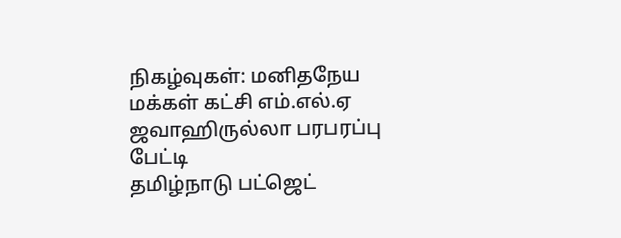நிகழ்வுகள்: மனிதநேய மக்கள் கட்சி எம்.எல்.ஏ ஜவாஹிருல்லா பரபரப்பு பேட்டி
தமிழ்நாடு பட்ஜெட்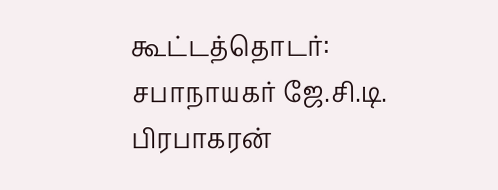கூட்டத்தொடர்: சபாநாயகர் ஜே.சி.டி. பிரபாகரன்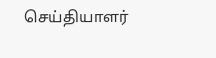செய்தியாளர்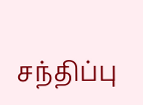சந்திப்பு